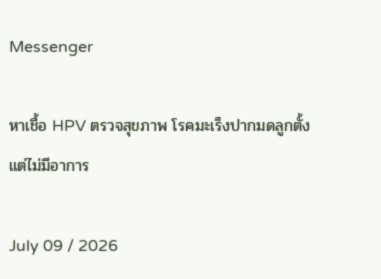Messenger

หาเชื้อ HPV ตรวจสุขภาพ โรคมะเร็งปากมดลูกตั้งแต่ไม่มีอาการ

July 09 / 2026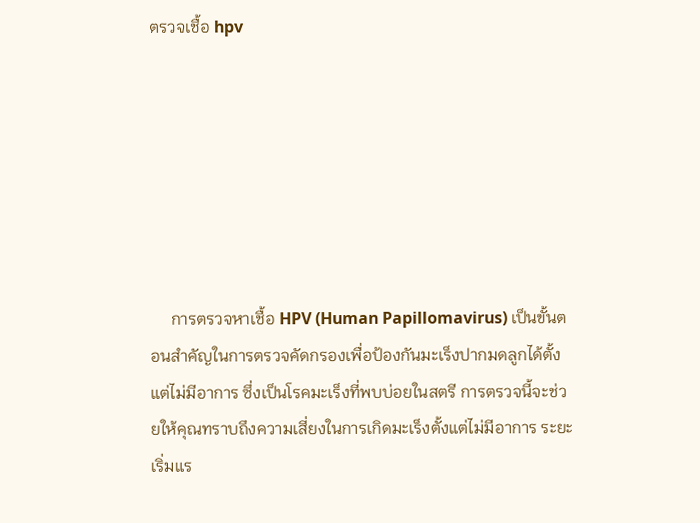ตรวจเชื้อ hpv







     การตรวจหาเชื้อ HPV (Human Papillomavirus) เป็นขั้นตอนสำคัญในการตรวจคัดกรองเพื่อป้องกันมะเร็งปากมดลูกได้ตั้งแต่ไม่มีอาการ ซึ่งเป็นโรคมะเร็งที่พบบ่อยในสตรี การตรวจนี้จะช่วยให้คุณทราบถึงความเสี่ยงในการเกิดมะเร็งตั้งแต่ไม่มีอาการ ระยะเริ่มแร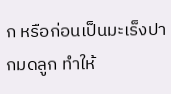ก หรือก่อนเป็นมะเร็งปากมดลูก ทำให้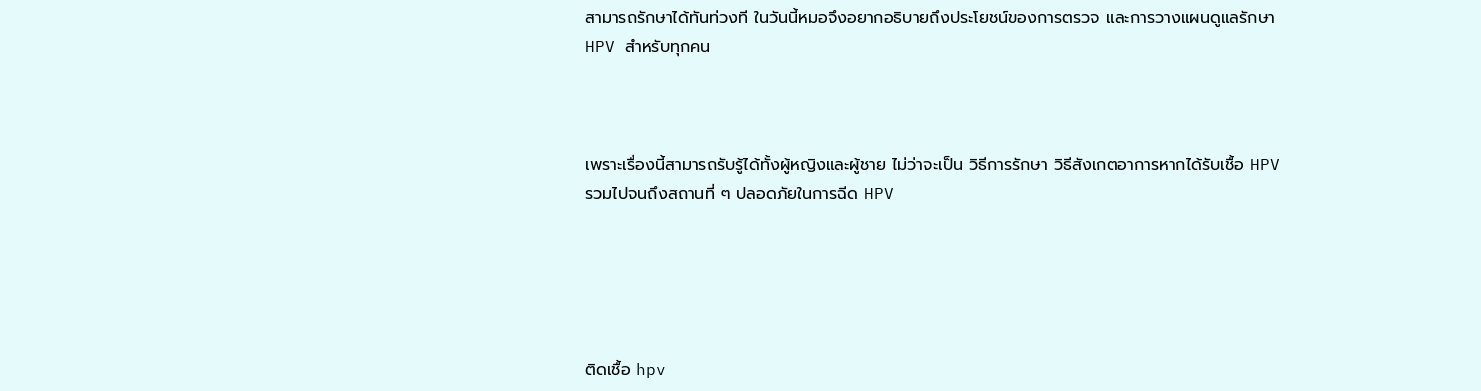สามารถรักษาได้ทันท่วงที ในวันนี้หมอจึงอยากอธิบายถึงประโยชน์ของการตรวจ และการวางแผนดูแลรักษา HPV สำหรับทุกคน



เพราะเรื่องนี้สามารถรับรู้ได้ทั้งผู้หญิงและผู้ชาย ไม่ว่าจะเป็น วิธีการรักษา วิธีสังเกตอาการหากได้รับเชื้อ HPV รวมไปจนถึงสถานที่ ๆ ปลอดภัยในการฉีด HPV





ติดเชื้อ hpv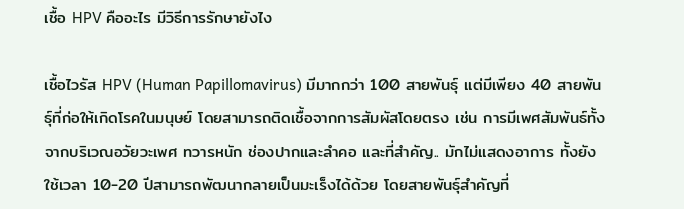เชื้อ HPV คืออะไร มีวิธีการรักษายังไง

เชื้อไวรัส HPV (Human Papillomavirus) มีมากกว่า 100 สายพันธุ์ แต่มีเพียง 40 สายพันธุ์ที่ก่อให้เกิดโรคในมนุษย์ โดยสามารถติดเชื้อจากการสัมผัสโดยตรง เช่น การมีเพศสัมพันธ์ทั้งจากบริเวณอวัยวะเพศ ทวารหนัก ช่องปากและลำคอ และที่สำคัญ.. มักไม่แสดงอาการ ทั้งยังใช้เวลา 10-20 ปีสามารถพัฒนากลายเป็นมะเร็งได้ด้วย โดยสายพันธุ์สำคัญที่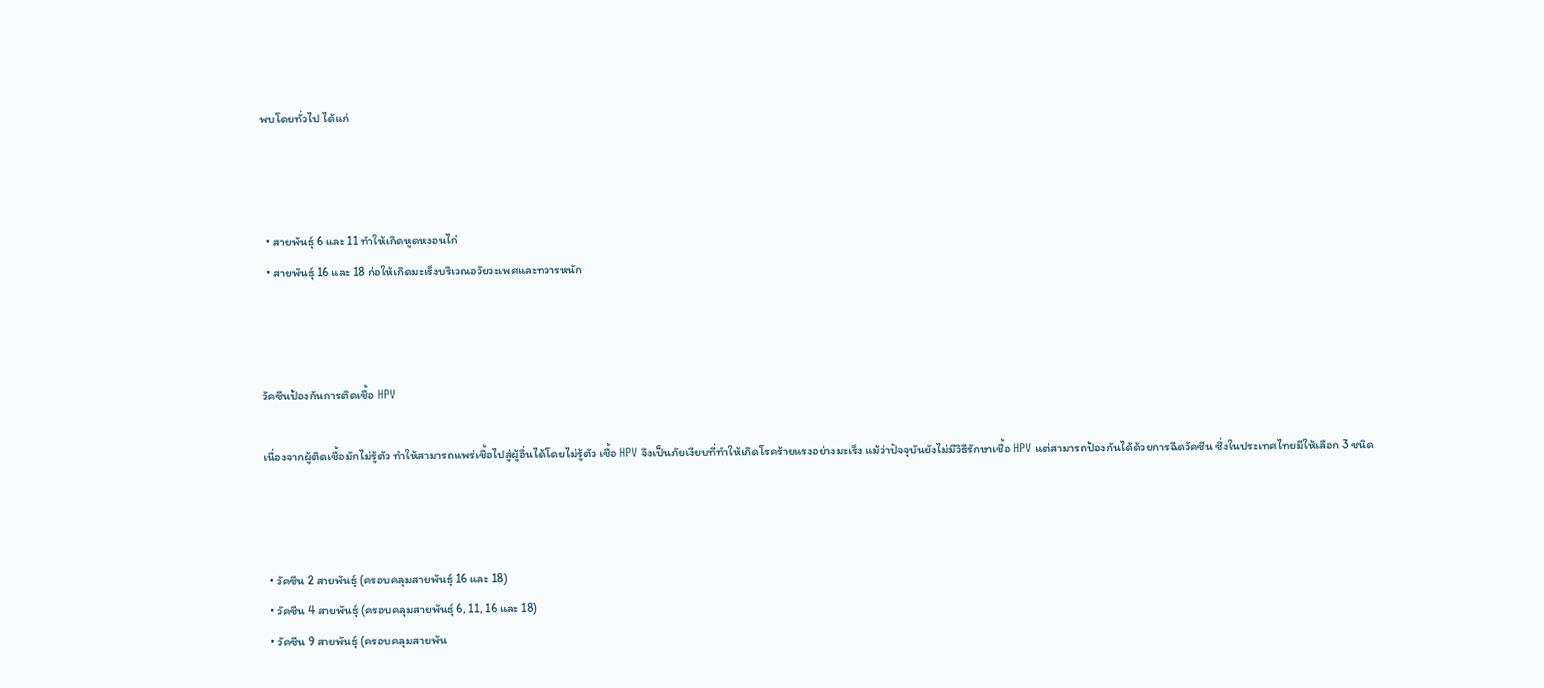พบโดยทั่วไป ได้แก่



  • สายพันธุ์ 6 และ 11 ทำให้เกิดหูดหงอนไก่
  • สายพันธุ์ 16 และ 18 ก่อให้เกิดมะเร็งบริเวณอวัยวะเพศและทวารหนัก



วัคซีนป้องกันการติดเชื้อ HPV

เนื่องจากผู้ติดเชื้อมักไม่รู้ตัว ทำให้สามารถแพร่เชื้อไปสู่ผู้อื่นได้โดยไม่รู้ตัว เชื้อ HPV จึงเป็นภัยเงียบที่ทำให้เกิดโรคร้ายแรงอย่างมะเร็ง แม้ว่าปัจจุบันยังไม่มีวิธีรักษาเชื้อ HPV แต่สามารถป้องกันได้ด้วยการฉีดวัคซีน ซึ่งในประเทศไทยมีให้เลือก 3 ชนิด



  • วัคซีน 2 สายพันธุ์ (ครอบคลุมสายพันธุ์ 16 และ 18)
  • วัคซีน 4 สายพันธุ์ (ครอบคลุมสายพันธุ์ 6, 11, 16 และ 18)
  • วัคซีน 9 สายพันธุ์ (ครอบคลุมสายพัน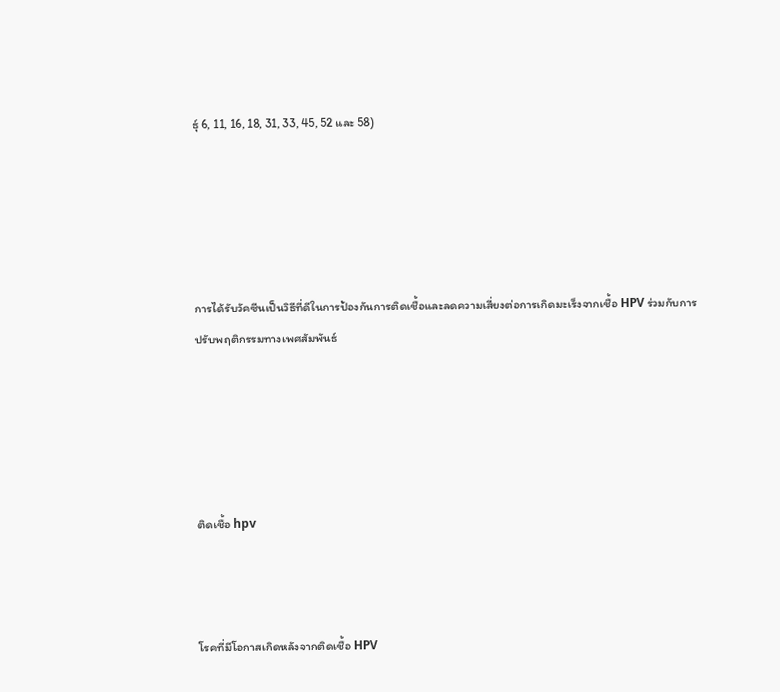ธุ์ 6, 11, 16, 18, 31, 33, 45, 52 และ 58)





การได้รับวัคซีนเป็นวิธีที่ดีในการป้องกันการติดเชื้อและลดความเสี่ยงต่อการเกิดมะเร็งจากเชื้อ HPV ร่วมกับการปรับพฤติกรรมทางเพศสัมพันธ์





ติดเชื้อ hpv



โรคที่มีโอกาสเกิดหลังจากติดเชื้อ HPV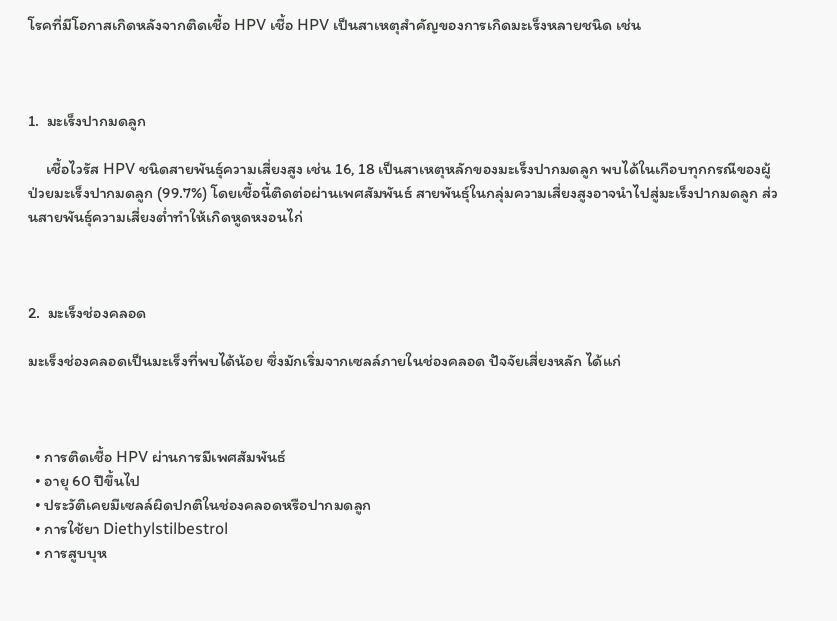โรคที่มีโอกาสเกิดหลังจากติดเชื้อ HPV เชื้อ HPV เป็นสาเหตุสำคัญของการเกิดมะเร็งหลายชนิด เช่น



1.  มะเร็งปากมดลูก

     เชื้อไวรัส HPV ชนิดสายพันธุ์ความเสี่ยงสูง เช่น 16, 18 เป็นสาเหตุหลักของมะเร็งปากมดลูก พบได้ในเกือบทุกกรณีของผู้ป่วยมะเร็งปากมดลูก (99.7%) โดยเชื้อนี้ติดต่อผ่านเพศสัมพันธ์ สายพันธุ์ในกลุ่มความเสี่ยงสูงอาจนำไปสู่มะเร็งปากมดลูก ส่วนสายพันธุ์ความเสี่ยงต่ำทำให้เกิดหูดหงอนไก่



2.  มะเร็งช่องคลอด

มะเร็งช่องคลอดเป็นมะเร็งที่พบได้น้อย ซึ่งมักเริ่มจากเซลล์ภายในช่องคลอด ปัจจัยเสี่ยงหลัก ได้แก่



  • การติดเชื้อ HPV ผ่านการมีเพศสัมพันธ์
  • อายุ 60 ปีขึ้นไป
  • ประวัติเคยมีเซลล์ผิดปกติในช่องคลอดหรือปากมดลูก
  • การใช้ยา Diethylstilbestrol
  • การสูบบุห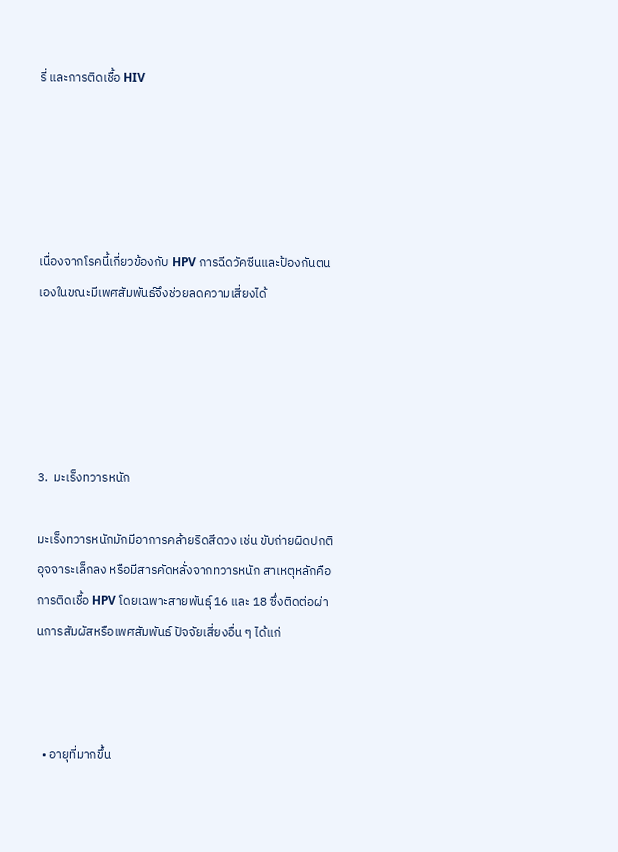รี่ และการติดเชื้อ HIV





เนื่องจากโรคนี้เกี่ยวข้องกับ HPV การฉีดวัคซีนและป้องกันตนเองในขณะมีเพศสัมพันธ์จึงช่วยลดความเสี่ยงได้





3.  มะเร็งทวารหนัก

มะเร็งทวารหนักมักมีอาการคล้ายริดสีดวง เช่น ขับถ่ายผิดปกติ อุจจาระเล็กลง หรือมีสารคัดหลั่งจากทวารหนัก สาเหตุหลักคือการติดเชื้อ HPV โดยเฉพาะสายพันธุ์ 16 และ 18 ซึ่งติดต่อผ่านการสัมผัสหรือเพศสัมพันธ์ ปัจจัยเสี่ยงอื่น ๆ ได้แก่



  • อายุที่มากขึ้น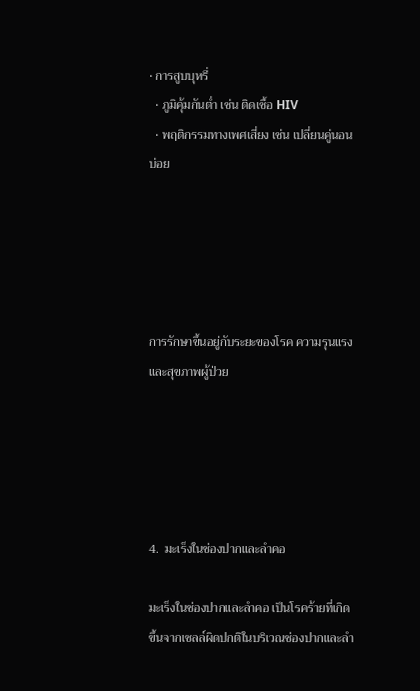• การสูบบุหรี่
  • ภูมิคุ้มกันต่ำ เช่น ติดเชื้อ HIV
  • พฤติกรรมทางเพศเสี่ยง เช่น เปลี่ยนคู่นอนบ่อย





การรักษาขึ้นอยู่กับระยะของโรค ความรุนแรง และสุขภาพผู้ป่วย





4.  มะเร็งในช่องปากและลำคอ

มะเร็งในช่องปากและลำคอ เป็นโรคร้ายที่เกิดขึ้นจากเซลล์ผิดปกติในบริเวณช่องปากและลำ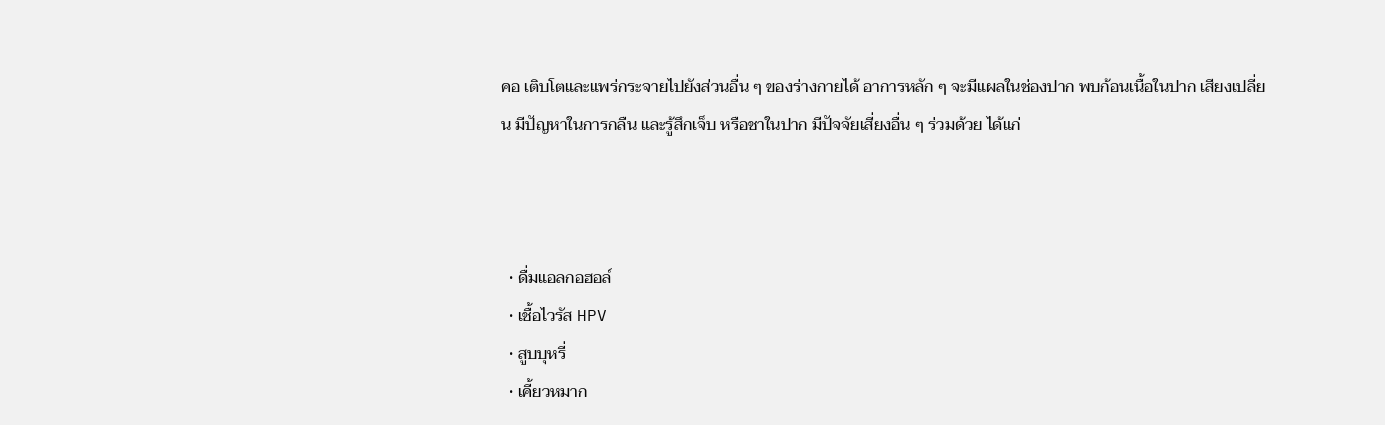คอ เติบโตและแพร่กระจายไปยังส่วนอื่น ๆ ของร่างกายได้ อาการหลัก ๆ จะมีแผลในช่องปาก พบก้อนเนื้อในปาก เสียงเปลี่ยน มีปัญหาในการกลืน และรู้สึกเจ็บ หรือชาในปาก มีปัจจัยเสี่ยงอื่น ๆ ร่วมด้วย ได้แก่



  • ดื่มแอลกอฮอล์
  • เชื้อไวรัส HPV
  • สูบบุหรี่
  • เคี้ยวหมาก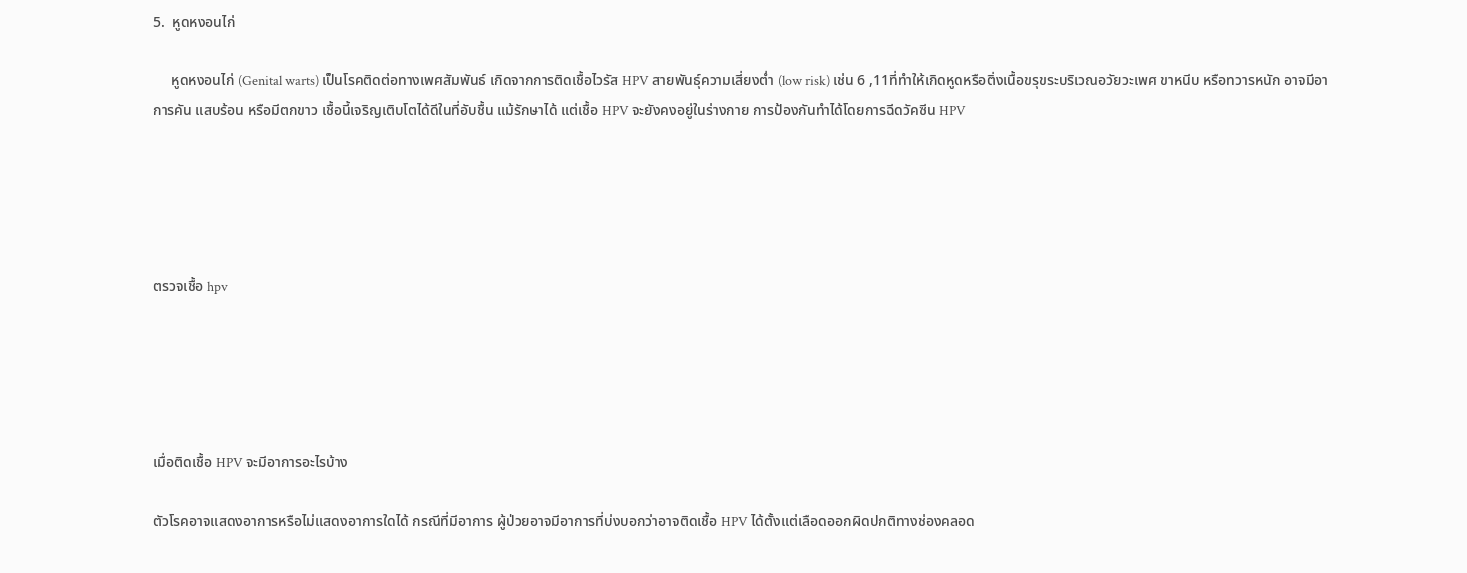5.  หูดหงอนไก่

     หูดหงอนไก่ (Genital warts) เป็นโรคติดต่อทางเพศสัมพันธ์ เกิดจากการติดเชื้อไวรัส HPV สายพันธุ์ความเสี่ยงต่ำ (low risk) เช่น 6 ,11ที่ทำให้เกิดหูดหรือติ่งเนื้อขรุขระบริเวณอวัยวะเพศ ขาหนีบ หรือทวารหนัก อาจมีอาการคัน แสบร้อน หรือมีตกขาว เชื้อนี้เจริญเติบโตได้ดีในที่อับชื้น แม้รักษาได้ แต่เชื้อ HPV จะยังคงอยู่ในร่างกาย การป้องกันทำได้โดยการฉีดวัคซีน HPV





ตรวจเชื้อ hpv





เมื่อติดเชื้อ HPV จะมีอาการอะไรบ้าง

ตัวโรคอาจแสดงอาการหรือไม่แสดงอาการใดได้ กรณีที่มีอาการ ผู้ป่วยอาจมีอาการที่บ่งบอกว่าอาจติดเชื้อ HPV ได้ตั้งแต่เลือดออกผิดปกติทางช่องคลอด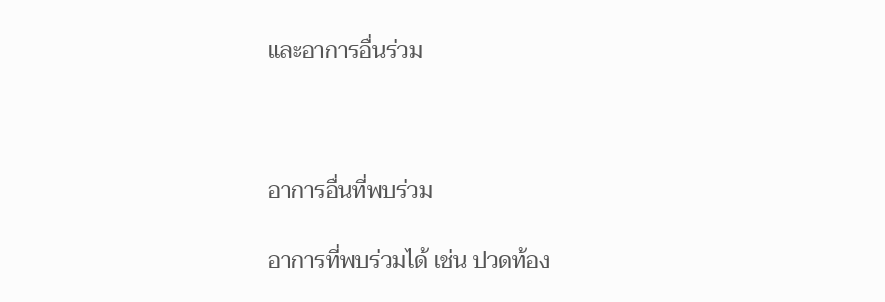และอาการอื่นร่วม



อาการอื่นที่พบร่วม

อาการที่พบร่วมได้ เช่น ปวดท้อง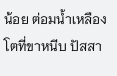น้อย ต่อมน้ำเหลืองโตที่ขาหนีบ ปัสสา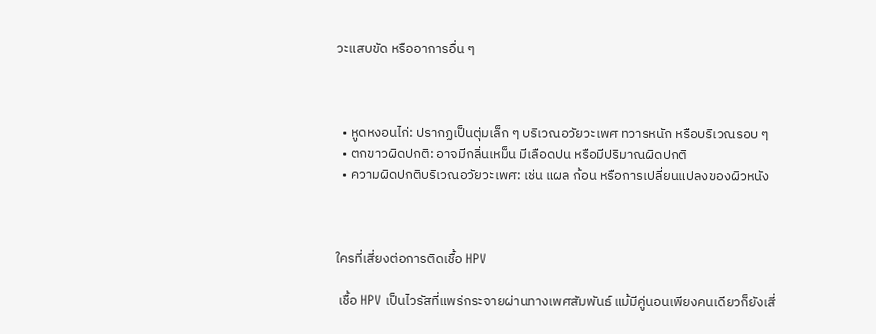วะแสบขัด หรืออาการอื่น ๆ



  • หูดหงอนไก่: ปรากฏเป็นตุ่มเล็ก ๆ บริเวณอวัยวะเพศ ทวารหนัก หรือบริเวณรอบ ๆ
  • ตกขาวผิดปกติ: อาจมีกลิ่นเหม็น มีเลือดปน หรือมีปริมาณผิดปกติ
  • ความผิดปกติบริเวณอวัยวะเพศ: เช่น แผล ก้อน หรือการเปลี่ยนแปลงของผิวหนัง



ใครที่เสี่ยงต่อการติดเชื้อ HPV

 เชื้อ HPV เป็นไวรัสที่แพร่กระจายผ่านทางเพศสัมพันธ์ แม้มีคู่นอนเพียงคนเดียวก็ยังเสี่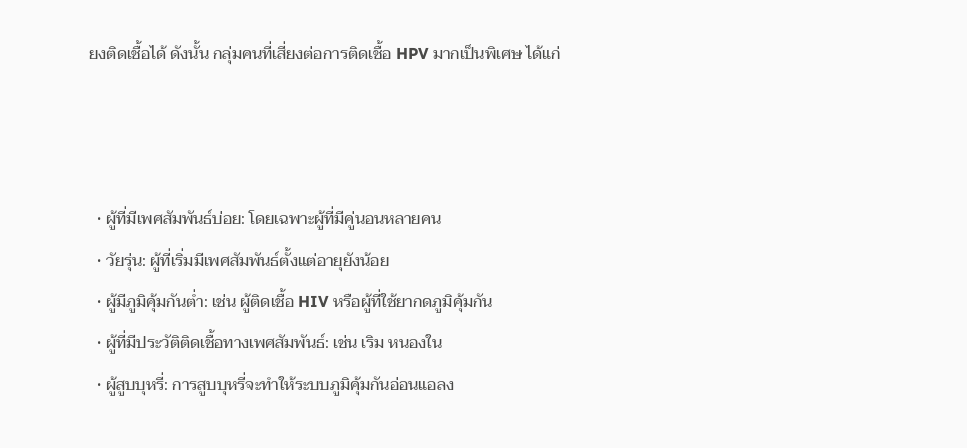ยงติดเชื้อได้ ดังนั้น กลุ่มคนที่เสี่ยงต่อการติดเชื้อ HPV มากเป็นพิเศษ ได้แก่



  • ผู้ที่มีเพศสัมพันธ์บ่อย: โดยเฉพาะผู้ที่มีคู่นอนหลายคน
  • วัยรุ่น: ผู้ที่เริ่มมีเพศสัมพันธ์ตั้งแต่อายุยังน้อย
  • ผู้มีภูมิคุ้มกันต่ำ: เช่น ผู้ติดเชื้อ HIV หรือผู้ที่ใช้ยากดภูมิคุ้มกัน
  • ผู้ที่มีประวัติติดเชื้อทางเพศสัมพันธ์: เช่น เริม หนองใน
  • ผู้สูบบุหรี่: การสูบบุหรี่จะทำให้ระบบภูมิคุ้มกันอ่อนแอลง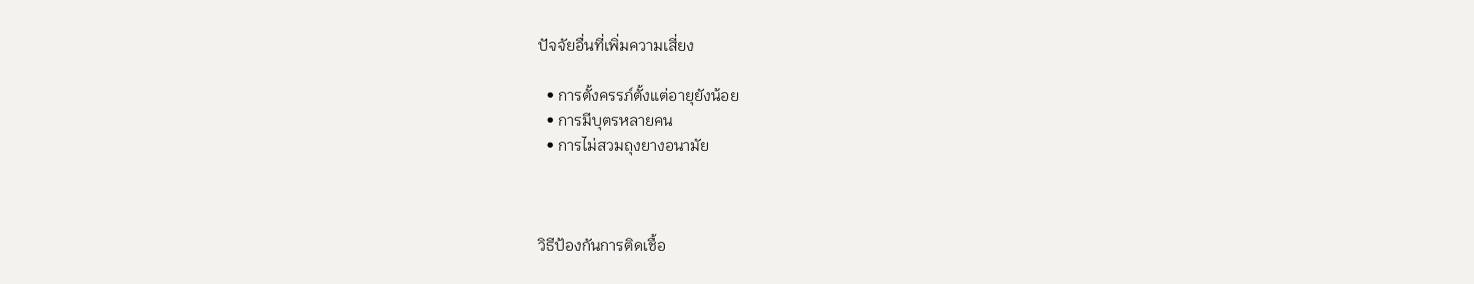ปัจจัยอื่นที่เพิ่มความเสี่ยง

  • การตั้งครรภ์ตั้งแต่อายุยังน้อย
  • การมีบุตรหลายคน
  • การไม่สวมถุงยางอนามัย



วิธีป้องกันการติดเชื้อ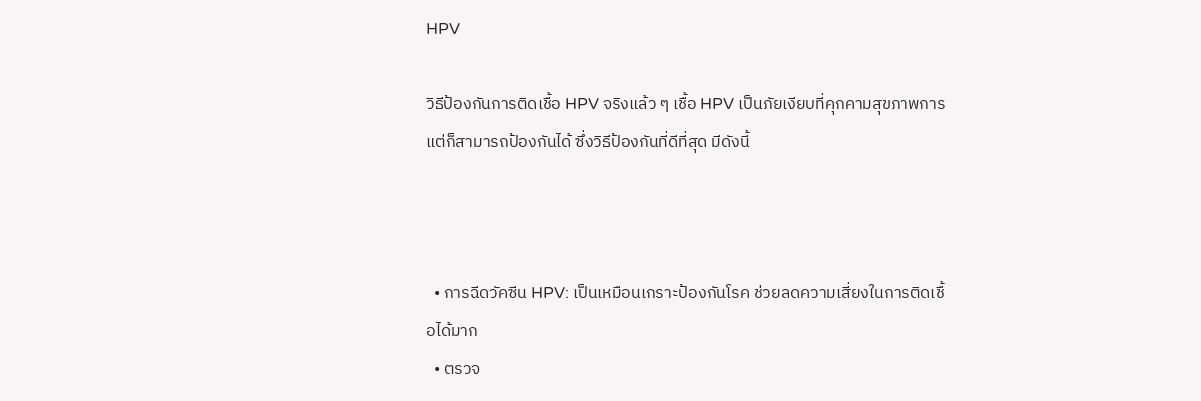HPV

วิธีป้องกันการติดเชื้อ HPV จริงแล้ว ๆ เชื้อ HPV เป็นภัยเงียบที่คุกคามสุขภาพการแต่ก็สามารถป้องกันได้ ซึ่งวิธีป้องกันที่ดีที่สุด มีดังนี้



  • การฉีดวัคซีน HPV: เป็นเหมือนเกราะป้องกันโรค ช่วยลดความเสี่ยงในการติดเชื้อได้มาก
  • ตรวจ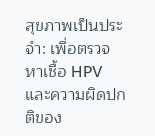สุขภาพเป็นประจำ: เพื่อตรวจหาเชื้อ HPV และความผิดปกติของ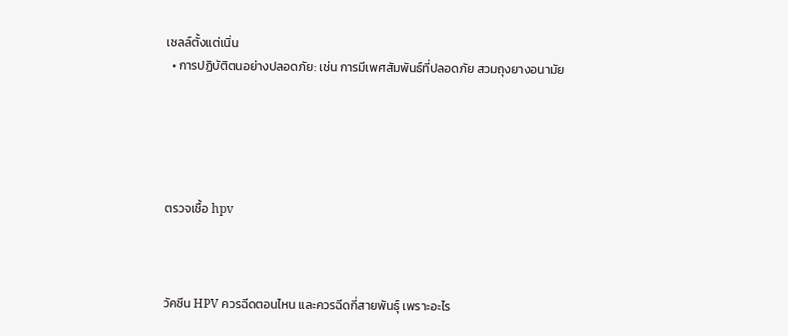เซลล์ตั้งแต่เนิ่น
  • การปฏิบัติตนอย่างปลอดภัย: เช่น การมีเพศสัมพันธ์ที่ปลอดภัย สวมถุงยางอนามัย





ตรวจเชื้อ hpv



วัคซีน HPV ควรฉีดตอนไหน และควรฉีดกี่สายพันธุ์ เพราะอะไร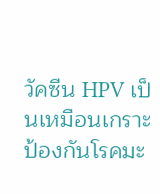วัคซีน HPV เป็นเหมือนเกราะป้องกันโรคมะ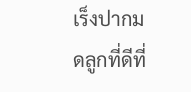เร็งปากมดลูกที่ดีที่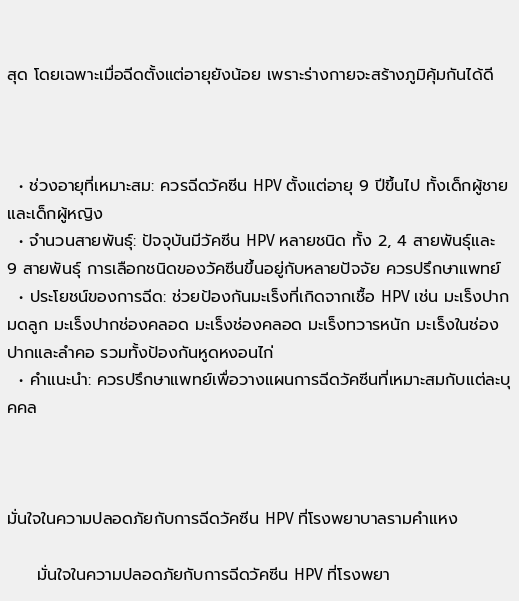สุด โดยเฉพาะเมื่อฉีดตั้งแต่อายุยังน้อย เพราะร่างกายจะสร้างภูมิคุ้มกันได้ดี



  • ช่วงอายุที่เหมาะสม: ควรฉีดวัคซีน HPV ตั้งแต่อายุ 9 ปีขึ้นไป ทั้งเด็กผู้ชายและเด็กผู้หญิง
  • จำนวนสายพันธุ์: ปัจจุบันมีวัคซีน HPV หลายชนิด ทั้ง 2, 4 สายพันธุ์และ 9 สายพันธุ์ การเลือกชนิดของวัคซีนขึ้นอยู่กับหลายปัจจัย ควรปรึกษาแพทย์
  • ประโยชน์ของการฉีด: ช่วยป้องกันมะเร็งที่เกิดจากเชื้อ HPV เช่น มะเร็งปากมดลูก มะเร็งปากช่องคลอด มะเร็งช่องคลอด มะเร็งทวารหนัก มะเร็งในช่องปากและลำคอ รวมทั้งป้องกันหูดหงอนไก่
  • คำแนะนำ: ควรปรึกษาแพทย์เพื่อวางแผนการฉีดวัคซีนที่เหมาะสมกับแต่ละบุคคล



มั่นใจในความปลอดภัยกับการฉีดวัคซีน HPV ที่โรงพยาบาลรามคำแหง

     มั่นใจในความปลอดภัยกับการฉีดวัคซีน HPV ที่โรงพยา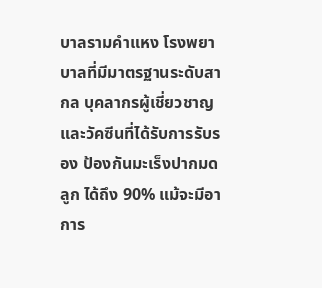บาลรามคำแหง โรงพยาบาลที่มีมาตรฐานระดับสากล บุคลากรผู้เชี่ยวชาญ และวัคซีนที่ได้รับการรับรอง ป้องกันมะเร็งปากมดลูก ได้ถึง 90% แม้จะมีอาการ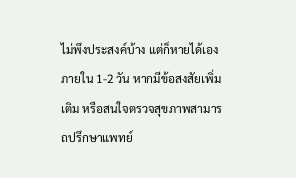ไม่พึงประสงค์บ้าง แต่ก็หายได้เองภายใน 1-2 วัน หากมีข้อสงสัยเพิ่มเติม หรือสนใจตรวจสุขภาพสามารถปรึกษาแพทย์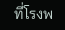ที่โรงพ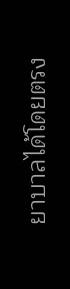ยาบาลได้โดยตรง